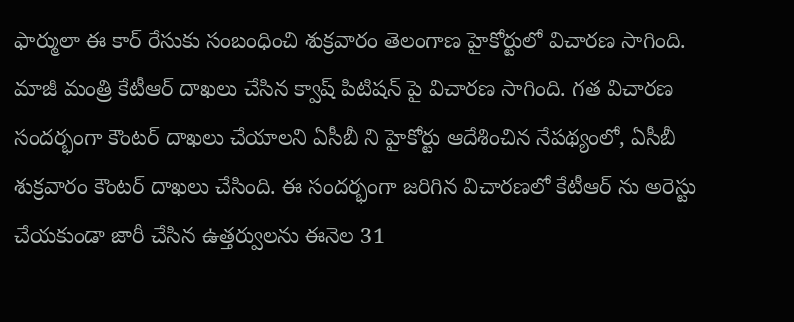ఫార్ములా ఈ కార్ రేసుకు సంబంధించి శుక్రవారం తెలంగాణ హైకోర్టులో విచారణ సాగింది. మాజీ మంత్రి కేటీఆర్ దాఖలు చేసిన క్వాష్ పిటిషన్ పై విచారణ సాగింది. గత విచారణ సందర్భంగా కౌంటర్ దాఖలు చేయాలని ఏసీబీ ని హైకోర్టు ఆదేశించిన నేపథ్యంలో, ఏసీబీ శుక్రవారం కౌంటర్ దాఖలు చేసింది. ఈ సందర్భంగా జరిగిన విచారణలో కేటీఆర్ ను అరెస్టు చేయకుండా జారీ చేసిన ఉత్తర్వులను ఈనెల 31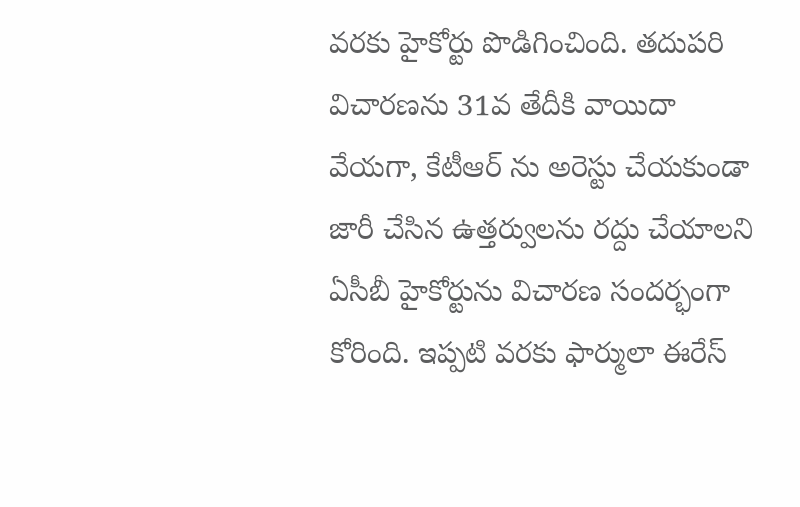వరకు హైకోర్టు పొడిగించింది. తదుపరి విచారణను 31వ తేదీకి వాయిదా వేయగా, కేటీఆర్ ను అరెస్టు చేయకుండా జారీ చేసిన ఉత్తర్వులను రద్దు చేయాలని ఏసీబీ హైకోర్టును విచారణ సందర్భంగా కోరింది. ఇప్పటి వరకు ఫార్ములా ఈరేస్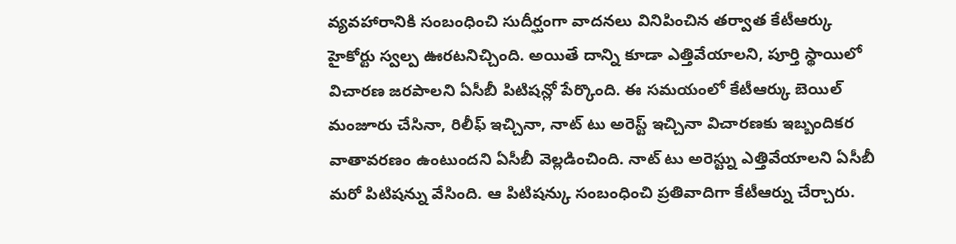వ్యవహారానికి సంబంధించి సుదీర్ఘంగా వాదనలు వినిపించిన తర్వాత కేటీఆర్కు హైకోర్టు స్వల్ప ఊరటనిచ్చింది. అయితే దాన్ని కూడా ఎత్తివేయాలని, పూర్తి స్థాయిలో విచారణ జరపాలని ఏసీబీ పిటిషన్లో పేర్కొంది. ఈ సమయంలో కేటీఆర్కు బెయిల్ మంజూరు చేసినా, రిలీఫ్ ఇచ్చినా, నాట్ టు అరెస్ట్ ఇచ్చినా విచారణకు ఇబ్బందికర వాతావరణం ఉంటుందని ఏసీబీ వెల్లడించింది. నాట్ టు అరెస్ట్ను ఎత్తివేయాలని ఏసీబీ మరో పిటిషన్ను వేసింది. ఆ పిటిషన్కు సంబంధించి ప్రతివాదిగా కేటీఆర్ను చేర్చారు.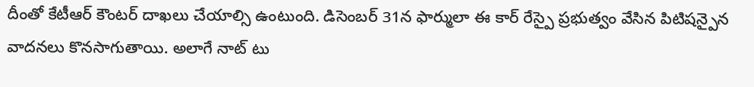దీంతో కేటీఆర్ కౌంటర్ దాఖలు చేయాల్సి ఉంటుంది. డిసెంబర్ 31న ఫార్ములా ఈ కార్ రేస్పై ప్రభుత్వం వేసిన పిటిషన్పైన వాదనలు కొనసాగుతాయి. అలాగే నాట్ టు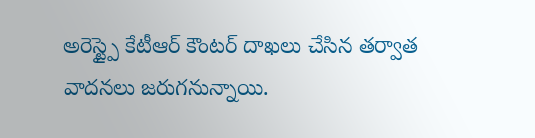అరెస్ట్పై కేటీఆర్ కౌంటర్ దాఖలు చేసిన తర్వాత వాదనలు జరుగనున్నాయి.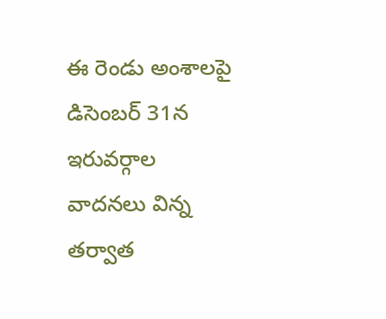ఈ రెండు అంశాలపై డిసెంబర్ 31న ఇరువర్గాల వాదనలు విన్న తర్వాత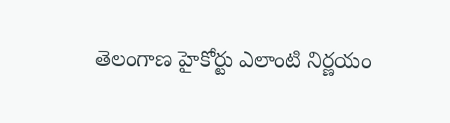తెలంగాణ హైకోర్టు ఎలాంటి నిర్ణయం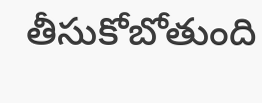తీసుకోబోతుంది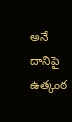అనే దానిపై ఉత్కంఠ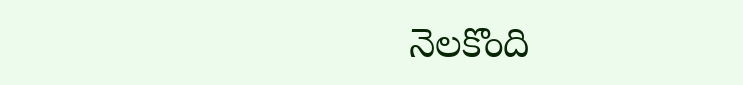నెలకొంది